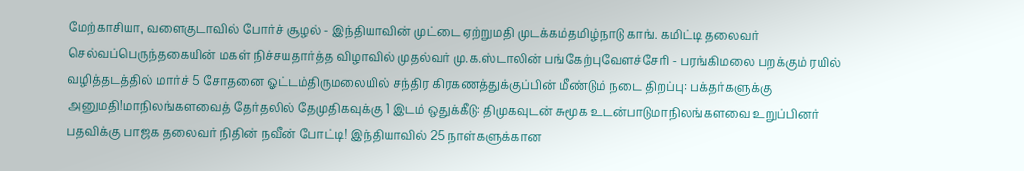மேற்காசியா, வளைகுடாவில் போர்ச் சூழல் - இந்தியாவின் முட்டை ஏற்றுமதி முடக்கம்தமிழ்நாடு காங். கமிட்டி தலைவர் செல்வப்பெருந்தகையின் மகள் நிச்சயதார்த்த விழாவில் முதல்வர் மு.க.ஸ்டாலின் பங்கேற்புவேளச்சேரி - பரங்கிமலை பறக்கும் ரயில் வழித்தடத்தில் மார்ச் 5 சோதனை ஓட்டம்திருமலையில் சந்திர கிரகணத்துக்குப்பின் மீண்டும் நடை திறப்பு: பக்தர்களுக்கு அனுமதி!மாநிலங்களவைத் தேர்தலில் தேமுதிகவுக்கு 1 இடம் ஒதுக்கீடு: திமுகவுடன் சுமூக உடன்பாடுமாநிலங்களவை உறுப்பினர் பதவிக்கு பாஜக தலைவர் நிதின் நவீன் போட்டி! இந்தியாவில் 25 நாள்களுக்கான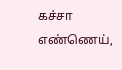கச்சா எண்ணெய்,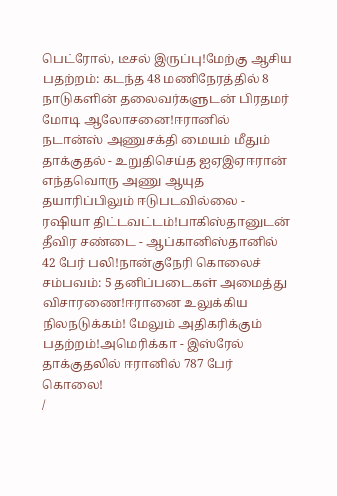பெட்ரோல், டீசல் இருப்பு!மேற்கு ஆசிய பதற்றம்: கடந்த 48 மணிநேரத்தில் 8 நாடுகளின் தலைவர்களுடன் பிரதமர் மோடி ஆலோசனை!ஈரானில் நடான்ஸ் அணுசக்தி மையம் மீதும் தாக்குதல் - உறுதிசெய்த ஐஏஇஏஈரான் எந்தவொரு அணு ஆயுத தயாரிப்பிலும் ஈடுபடவில்லை - ரஷியா திட்டவட்டம்!பாகிஸ்தானுடன் தீவிர சண்டை - ஆப்கானிஸ்தானில் 42 பேர் பலி!நான்குநேரி கொலைச் சம்பவம்: 5 தனிப்படைகள் அமைத்து விசாரணை!ஈரானை உலுக்கிய நிலநடுக்கம்! மேலும் அதிகரிக்கும் பதற்றம்!அமெரிக்கா - இஸ்ரேல் தாக்குதலில் ஈரானில் 787 பேர் கொலை!
/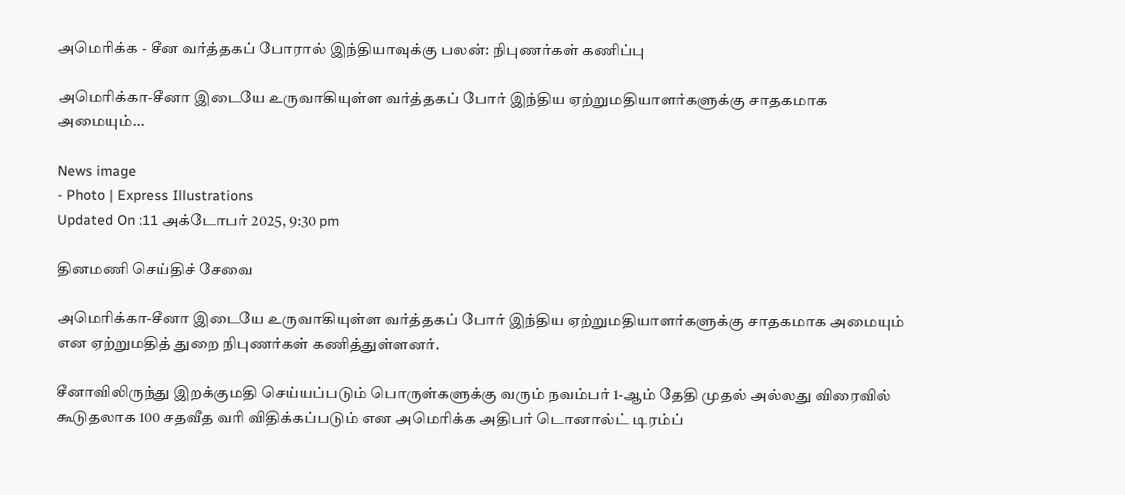அமெரிக்க - சீன வர்த்தகப் போரால் இந்தியாவுக்கு பலன்: நிபுணர்கள் கணிப்பு

அமெரிக்கா-சீனா இடையே உருவாகியுள்ள வர்த்தகப் போர் இந்திய ஏற்றுமதியாளர்களுக்கு சாதகமாக அமையும்...

News image
- Photo | Express Illustrations
Updated On :11 அக்டோபர் 2025, 9:30 pm

தினமணி செய்திச் சேவை

அமெரிக்கா-சீனா இடையே உருவாகியுள்ள வர்த்தகப் போர் இந்திய ஏற்றுமதியாளர்களுக்கு சாதகமாக அமையும் என ஏற்றுமதித் துறை நிபுணர்கள் கணித்துள்ளனர்.

சீனாவிலிருந்து இறக்குமதி செய்யப்படும் பொருள்களுக்கு வரும் நவம்பர் 1-ஆம் தேதி முதல் அல்லது விரைவில் கூடுதலாக 100 சதவீத வரி விதிக்கப்படும் என அமெரிக்க அதிபர் டொனால்ட் டிரம்ப்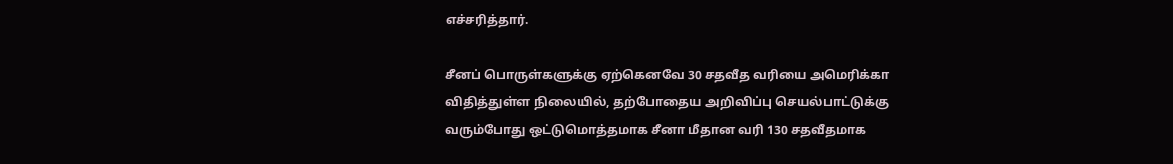எச்சரித்தார்.

சீனப் பொருள்களுக்கு ஏற்கெனவே 30 சதவீத வரியை அமெரிக்கா விதித்துள்ள நிலையில், தற்போதைய அறிவிப்பு செயல்பாட்டுக்கு வரும்போது ஒட்டுமொத்தமாக சீனா மீதான வரி 130 சதவீதமாக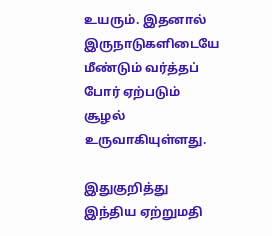உயரும். இதனால் இருநாடுகளிடையே மீண்டும் வர்த்தப் போர் ஏற்படும் சூழல் உருவாகியுள்ளது.

இதுகுறித்து இந்திய ஏற்றுமதி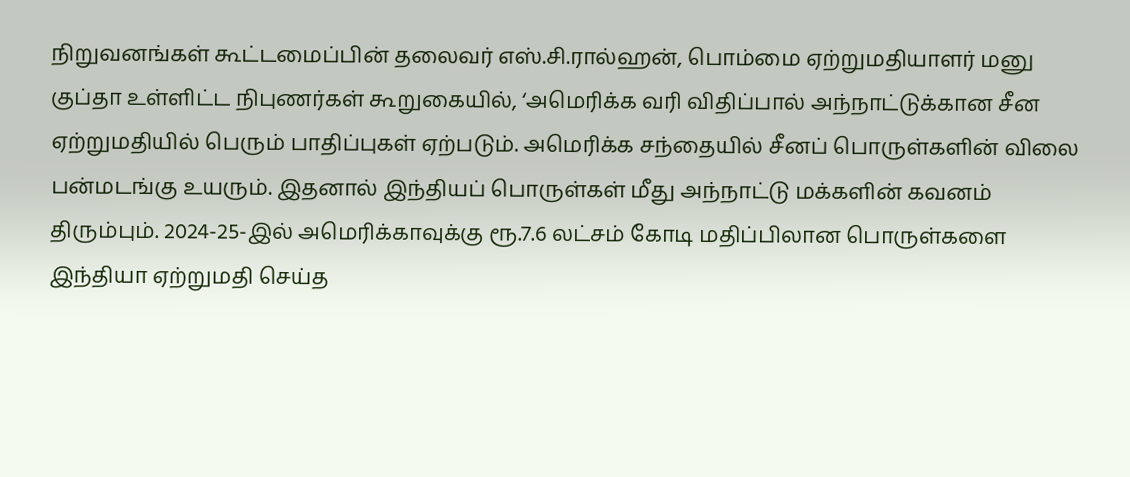நிறுவனங்கள் கூட்டமைப்பின் தலைவர் எஸ்.சி.ரால்ஹன், பொம்மை ஏற்றுமதியாளர் மனு குப்தா உள்ளிட்ட நிபுணர்கள் கூறுகையில், ‘அமெரிக்க வரி விதிப்பால் அந்நாட்டுக்கான சீன ஏற்றுமதியில் பெரும் பாதிப்புகள் ஏற்படும். அமெரிக்க சந்தையில் சீனப் பொருள்களின் விலை பன்மடங்கு உயரும். இதனால் இந்தியப் பொருள்கள் மீது அந்நாட்டு மக்களின் கவனம் திரும்பும். 2024-25-இல் அமெரிக்காவுக்கு ரூ.7.6 லட்சம் கோடி மதிப்பிலான பொருள்களை இந்தியா ஏற்றுமதி செய்த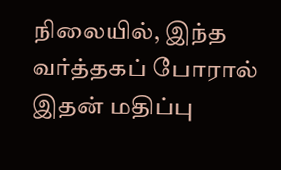நிலையில், இந்த வர்த்தகப் போரால் இதன் மதிப்பு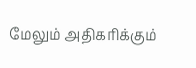மேலும் அதிகரிக்கும்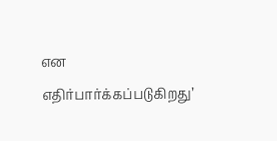என எதிர்பார்க்கப்படுகிறது’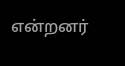என்றனர்